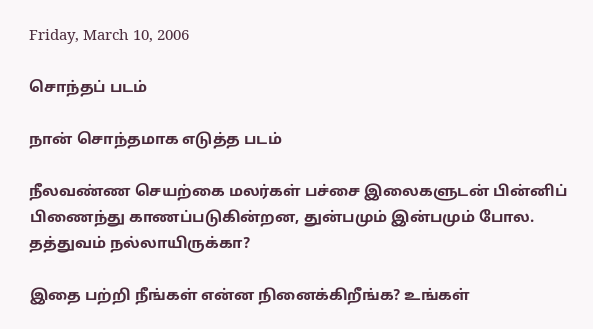Friday, March 10, 2006

சொந்தப் படம்

நான் சொந்தமாக எடுத்த படம்

நீலவண்ண செயற்கை மலர்கள் பச்சை இலைகளுடன் பின்னிப் பிணைந்து காணப்படுகின்றன, துன்பமும் இன்பமும் போல. தத்துவம் நல்லாயிருக்கா?

இதை பற்றி நீங்கள் என்ன நினைக்கிறீங்க? உங்கள்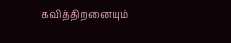கவித்திறனையும்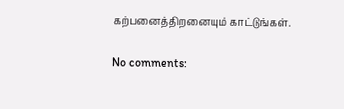கற்பனைத்திறனையும் காட்டுங்கள்.

No comments: